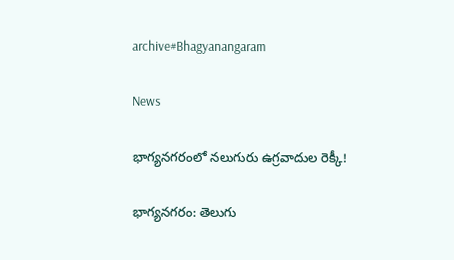archive#Bhagyanangaram

News

భాగ్య‌న‌గ‌రంలో నలుగురు ఉగ్రవాదుల రెక్కీ!

భాగ్య‌న‌గ‌రం: తెలుగు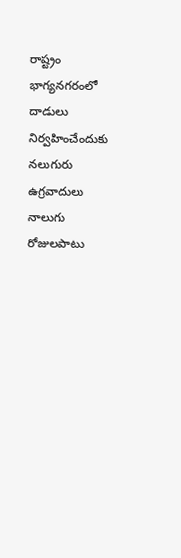రాష్ట్రం భాగ్య‌న‌గ‌రంలో దాడులు నిర్వహించేందుకు నలుగురు ఉగ్రవాదులు నాలుగు రోజులపాటు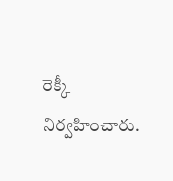రెక్కీ నిర్వహించారు.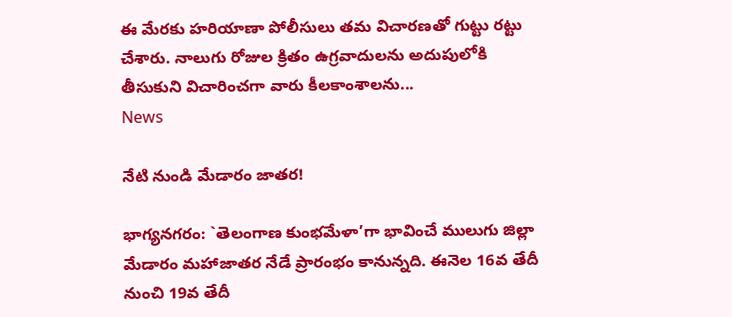ఈ మేర‌కు హరియాణా పోలీసులు త‌మ‌ విచారణతో గుట్టు ర‌ట్టు చేశారు. నాలుగు రోజుల క్రితం ఉగ్రవాదులను అదుపులోకి తీసుకుని విచారించగా వారు కీలకాంశాలను...
News

నేటి నుండి మేడారం జాతర!

భాగ్య‌న‌గ‌రం: `తెలంగాణ కుంభమేళా’గా భావించే ములుగు జిల్లా మేడారం మహాజాతర నేడే ప్రారంభం కానున్నది. ఈనెల 16వ తేదీ నుంచి 19వ తేదీ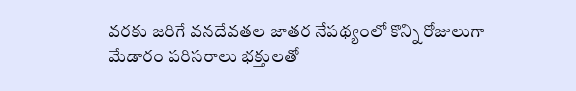వరకు జరిగే వనదేవతల జాతర నేపథ్యంలో కొన్ని రోజులుగా మేడారం పరిసరాలు భక్తులతో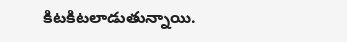కిటకిటలాడుతున్నాయి.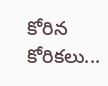కోరిన కోరికలు...